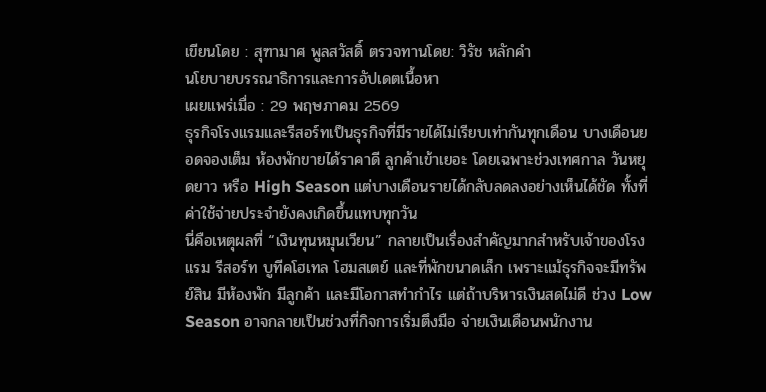เขียนโดย : สุฑามาศ พูลสวัสดิ์ ตรวจทานโดย: วิรัช หลักคำ
นโยบายบรรณาธิการและการอัปเดตเนื้อหา
เผยแพร่เมื่อ : 29 พฤษภาคม 2569
ธุรกิจโรงแรมและรีสอร์ทเป็นธุรกิจที่มีรายได้ไม่เรียบเท่ากันทุกเดือน บางเดือนยอดจองเต็ม ห้องพักขายได้ราคาดี ลูกค้าเข้าเยอะ โดยเฉพาะช่วงเทศกาล วันหยุดยาว หรือ High Season แต่บางเดือนรายได้กลับลดลงอย่างเห็นได้ชัด ทั้งที่ค่าใช้จ่ายประจำยังคงเกิดขึ้นแทบทุกวัน
นี่คือเหตุผลที่ “เงินทุนหมุนเวียน” กลายเป็นเรื่องสำคัญมากสำหรับเจ้าของโรงแรม รีสอร์ท บูทีคโฮเทล โฮมสเตย์ และที่พักขนาดเล็ก เพราะแม้ธุรกิจจะมีทรัพย์สิน มีห้องพัก มีลูกค้า และมีโอกาสทำกำไร แต่ถ้าบริหารเงินสดไม่ดี ช่วง Low Season อาจกลายเป็นช่วงที่กิจการเริ่มตึงมือ จ่ายเงินเดือนพนักงาน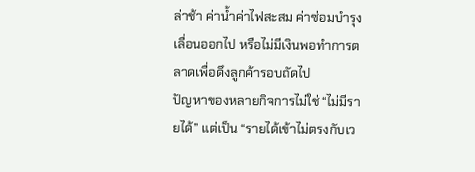ล่าช้า ค่าน้ำค่าไฟสะสม ค่าซ่อมบำรุงเลื่อนออกไป หรือไม่มีเงินพอทำการตลาดเพื่อดึงลูกค้ารอบถัดไป
ปัญหาของหลายกิจการไม่ใช่ “ไม่มีรายได้” แต่เป็น “รายได้เข้าไม่ตรงกับเว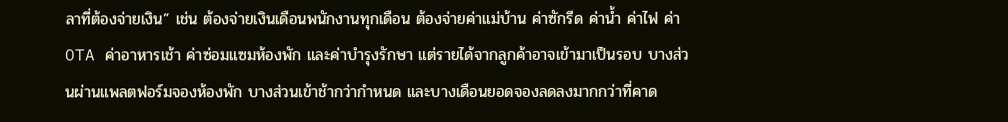ลาที่ต้องจ่ายเงิน” เช่น ต้องจ่ายเงินเดือนพนักงานทุกเดือน ต้องจ่ายค่าแม่บ้าน ค่าซักรีด ค่าน้ำ ค่าไฟ ค่า OTA ค่าอาหารเช้า ค่าซ่อมแซมห้องพัก และค่าบำรุงรักษา แต่รายได้จากลูกค้าอาจเข้ามาเป็นรอบ บางส่วนผ่านแพลตฟอร์มจองห้องพัก บางส่วนเข้าช้ากว่ากำหนด และบางเดือนยอดจองลดลงมากกว่าที่คาด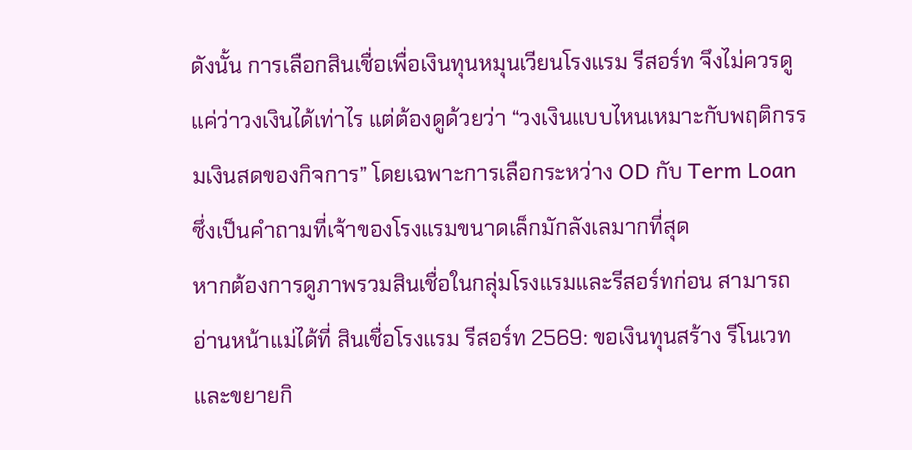ดังนั้น การเลือกสินเชื่อเพื่อเงินทุนหมุนเวียนโรงแรม รีสอร์ท จึงไม่ควรดูแค่ว่าวงเงินได้เท่าไร แต่ต้องดูด้วยว่า “วงเงินแบบไหนเหมาะกับพฤติกรรมเงินสดของกิจการ” โดยเฉพาะการเลือกระหว่าง OD กับ Term Loan ซึ่งเป็นคำถามที่เจ้าของโรงแรมขนาดเล็กมักลังเลมากที่สุด
หากต้องการดูภาพรวมสินเชื่อในกลุ่มโรงแรมและรีสอร์ทก่อน สามารถอ่านหน้าแม่ได้ที่ สินเชื่อโรงแรม รีสอร์ท 2569: ขอเงินทุนสร้าง รีโนเวท และขยายกิ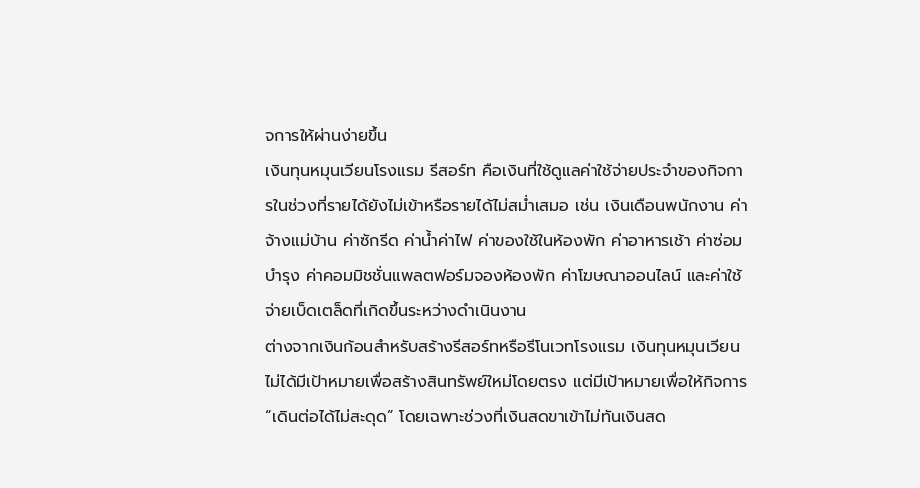จการให้ผ่านง่ายขึ้น
เงินทุนหมุนเวียนโรงแรม รีสอร์ท คือเงินที่ใช้ดูแลค่าใช้จ่ายประจำของกิจการในช่วงที่รายได้ยังไม่เข้าหรือรายได้ไม่สม่ำเสมอ เช่น เงินเดือนพนักงาน ค่าจ้างแม่บ้าน ค่าซักรีด ค่าน้ำค่าไฟ ค่าของใช้ในห้องพัก ค่าอาหารเช้า ค่าซ่อมบำรุง ค่าคอมมิชชั่นแพลตฟอร์มจองห้องพัก ค่าโฆษณาออนไลน์ และค่าใช้จ่ายเบ็ดเตล็ดที่เกิดขึ้นระหว่างดำเนินงาน
ต่างจากเงินก้อนสำหรับสร้างรีสอร์ทหรือรีโนเวทโรงแรม เงินทุนหมุนเวียนไม่ได้มีเป้าหมายเพื่อสร้างสินทรัพย์ใหม่โดยตรง แต่มีเป้าหมายเพื่อให้กิจการ “เดินต่อได้ไม่สะดุด” โดยเฉพาะช่วงที่เงินสดขาเข้าไม่ทันเงินสด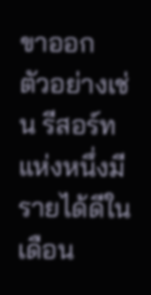ขาออก
ตัวอย่างเช่น รีสอร์ทแห่งหนึ่งมีรายได้ดีในเดือน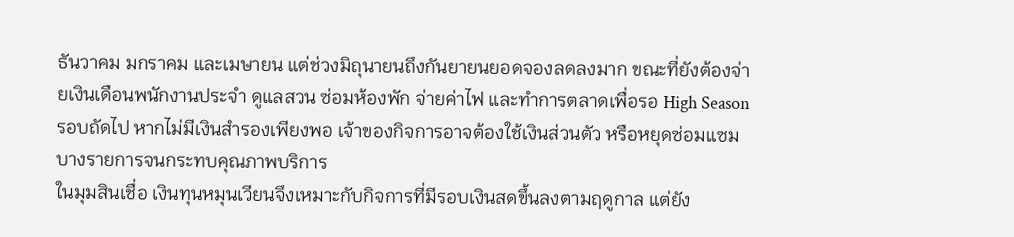ธันวาคม มกราคม และเมษายน แต่ช่วงมิถุนายนถึงกันยายนยอดจองลดลงมาก ขณะที่ยังต้องจ่ายเงินเดือนพนักงานประจำ ดูแลสวน ซ่อมห้องพัก จ่ายค่าไฟ และทำการตลาดเพื่อรอ High Season รอบถัดไป หากไม่มีเงินสำรองเพียงพอ เจ้าของกิจการอาจต้องใช้เงินส่วนตัว หรือหยุดซ่อมแซมบางรายการจนกระทบคุณภาพบริการ
ในมุมสินเชื่อ เงินทุนหมุนเวียนจึงเหมาะกับกิจการที่มีรอบเงินสดขึ้นลงตามฤดูกาล แต่ยัง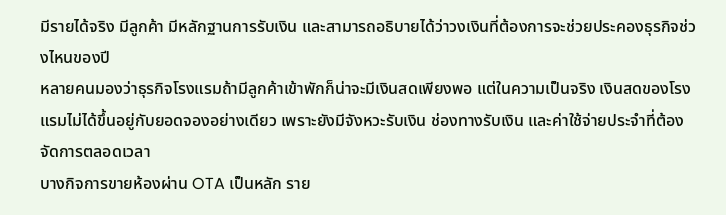มีรายได้จริง มีลูกค้า มีหลักฐานการรับเงิน และสามารถอธิบายได้ว่าวงเงินที่ต้องการจะช่วยประคองธุรกิจช่วงไหนของปี
หลายคนมองว่าธุรกิจโรงแรมถ้ามีลูกค้าเข้าพักก็น่าจะมีเงินสดเพียงพอ แต่ในความเป็นจริง เงินสดของโรงแรมไม่ได้ขึ้นอยู่กับยอดจองอย่างเดียว เพราะยังมีจังหวะรับเงิน ช่องทางรับเงิน และค่าใช้จ่ายประจำที่ต้องจัดการตลอดเวลา
บางกิจการขายห้องผ่าน OTA เป็นหลัก ราย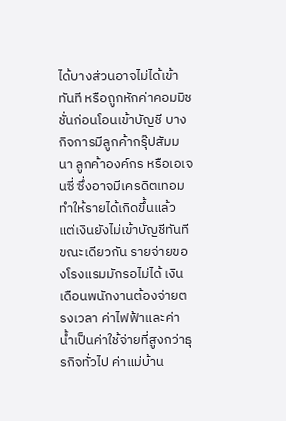ได้บางส่วนอาจไม่ได้เข้าทันที หรือถูกหักค่าคอมมิชชั่นก่อนโอนเข้าบัญชี บางกิจการมีลูกค้ากรุ๊ปสัมมนา ลูกค้าองค์กร หรือเอเจนซี่ ซึ่งอาจมีเครดิตเทอม ทำให้รายได้เกิดขึ้นแล้ว แต่เงินยังไม่เข้าบัญชีทันที
ขณะเดียวกัน รายจ่ายของโรงแรมมักรอไม่ได้ เงินเดือนพนักงานต้องจ่ายตรงเวลา ค่าไฟฟ้าและค่าน้ำเป็นค่าใช้จ่ายที่สูงกว่าธุรกิจทั่วไป ค่าแม่บ้าน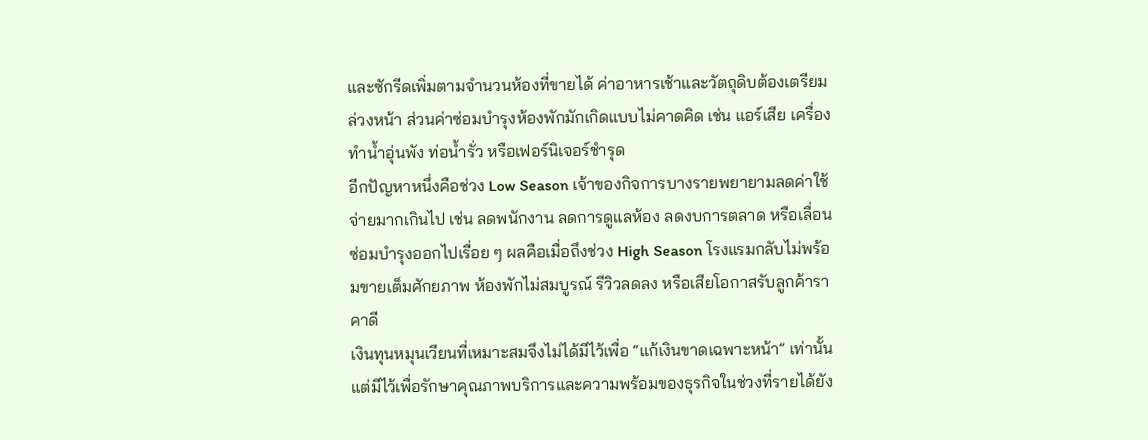และซักรีดเพิ่มตามจำนวนห้องที่ขายได้ ค่าอาหารเช้าและวัตถุดิบต้องเตรียมล่วงหน้า ส่วนค่าซ่อมบำรุงห้องพักมักเกิดแบบไม่คาดคิด เช่น แอร์เสีย เครื่องทำน้ำอุ่นพัง ท่อน้ำรั่ว หรือเฟอร์นิเจอร์ชำรุด
อีกปัญหาหนึ่งคือช่วง Low Season เจ้าของกิจการบางรายพยายามลดค่าใช้จ่ายมากเกินไป เช่น ลดพนักงาน ลดการดูแลห้อง ลดงบการตลาด หรือเลื่อนซ่อมบำรุงออกไปเรื่อย ๆ ผลคือเมื่อถึงช่วง High Season โรงแรมกลับไม่พร้อมขายเต็มศักยภาพ ห้องพักไม่สมบูรณ์ รีวิวลดลง หรือเสียโอกาสรับลูกค้าราคาดี
เงินทุนหมุนเวียนที่เหมาะสมจึงไม่ได้มีไว้เพื่อ “แก้เงินขาดเฉพาะหน้า” เท่านั้น แต่มีไว้เพื่อรักษาคุณภาพบริการและความพร้อมของธุรกิจในช่วงที่รายได้ยัง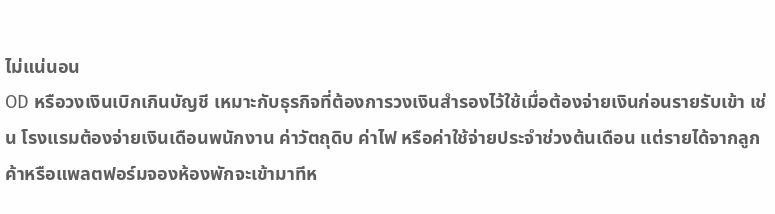ไม่แน่นอน
OD หรือวงเงินเบิกเกินบัญชี เหมาะกับธุรกิจที่ต้องการวงเงินสำรองไว้ใช้เมื่อต้องจ่ายเงินก่อนรายรับเข้า เช่น โรงแรมต้องจ่ายเงินเดือนพนักงาน ค่าวัตถุดิบ ค่าไฟ หรือค่าใช้จ่ายประจำช่วงต้นเดือน แต่รายได้จากลูกค้าหรือแพลตฟอร์มจองห้องพักจะเข้ามาทีห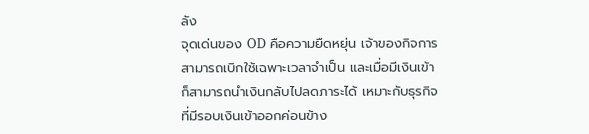ลัง
จุดเด่นของ OD คือความยืดหยุ่น เจ้าของกิจการสามารถเบิกใช้เฉพาะเวลาจำเป็น และเมื่อมีเงินเข้า ก็สามารถนำเงินกลับไปลดภาระได้ เหมาะกับธุรกิจที่มีรอบเงินเข้าออกค่อนข้าง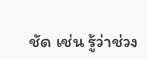ชัด เช่น รู้ว่าช่วง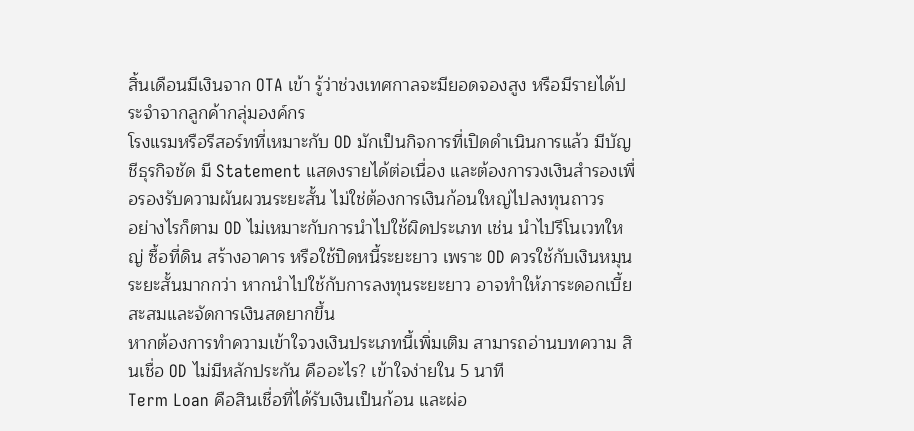สิ้นเดือนมีเงินจาก OTA เข้า รู้ว่าช่วงเทศกาลจะมียอดจองสูง หรือมีรายได้ประจำจากลูกค้ากลุ่มองค์กร
โรงแรมหรือรีสอร์ทที่เหมาะกับ OD มักเป็นกิจการที่เปิดดำเนินการแล้ว มีบัญชีธุรกิจชัด มี Statement แสดงรายได้ต่อเนื่อง และต้องการวงเงินสำรองเพื่อรองรับความผันผวนระยะสั้น ไม่ใช่ต้องการเงินก้อนใหญ่ไปลงทุนถาวร
อย่างไรก็ตาม OD ไม่เหมาะกับการนำไปใช้ผิดประเภท เช่น นำไปรีโนเวทใหญ่ ซื้อที่ดิน สร้างอาคาร หรือใช้ปิดหนี้ระยะยาว เพราะ OD ควรใช้กับเงินหมุนระยะสั้นมากกว่า หากนำไปใช้กับการลงทุนระยะยาว อาจทำให้ภาระดอกเบี้ยสะสมและจัดการเงินสดยากขึ้น
หากต้องการทำความเข้าใจวงเงินประเภทนี้เพิ่มเติม สามารถอ่านบทความ สินเชื่อ OD ไม่มีหลักประกัน คืออะไร? เข้าใจง่ายใน 5 นาที
Term Loan คือสินเชื่อที่ได้รับเงินเป็นก้อน และผ่อ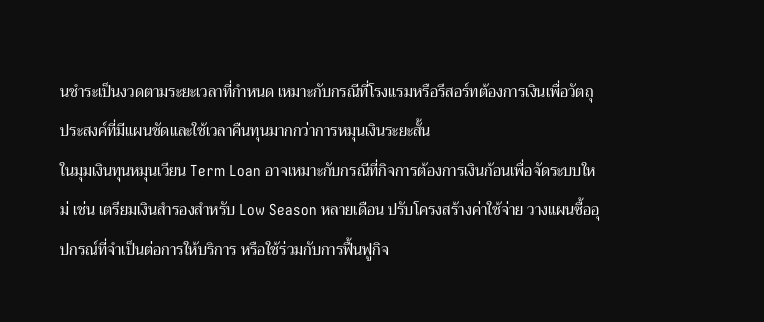นชำระเป็นงวดตามระยะเวลาที่กำหนด เหมาะกับกรณีที่โรงแรมหรือรีสอร์ทต้องการเงินเพื่อวัตถุประสงค์ที่มีแผนชัดและใช้เวลาคืนทุนมากกว่าการหมุนเงินระยะสั้น
ในมุมเงินทุนหมุนเวียน Term Loan อาจเหมาะกับกรณีที่กิจการต้องการเงินก้อนเพื่อจัดระบบใหม่ เช่น เตรียมเงินสำรองสำหรับ Low Season หลายเดือน ปรับโครงสร้างค่าใช้จ่าย วางแผนซื้ออุปกรณ์ที่จำเป็นต่อการให้บริการ หรือใช้ร่วมกับการฟื้นฟูกิจ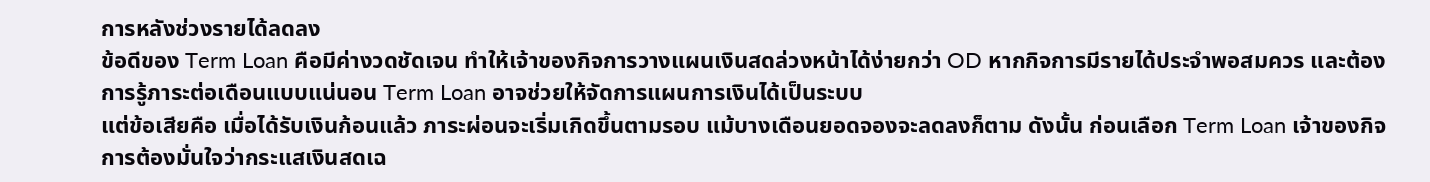การหลังช่วงรายได้ลดลง
ข้อดีของ Term Loan คือมีค่างวดชัดเจน ทำให้เจ้าของกิจการวางแผนเงินสดล่วงหน้าได้ง่ายกว่า OD หากกิจการมีรายได้ประจำพอสมควร และต้องการรู้ภาระต่อเดือนแบบแน่นอน Term Loan อาจช่วยให้จัดการแผนการเงินได้เป็นระบบ
แต่ข้อเสียคือ เมื่อได้รับเงินก้อนแล้ว ภาระผ่อนจะเริ่มเกิดขึ้นตามรอบ แม้บางเดือนยอดจองจะลดลงก็ตาม ดังนั้น ก่อนเลือก Term Loan เจ้าของกิจการต้องมั่นใจว่ากระแสเงินสดเฉ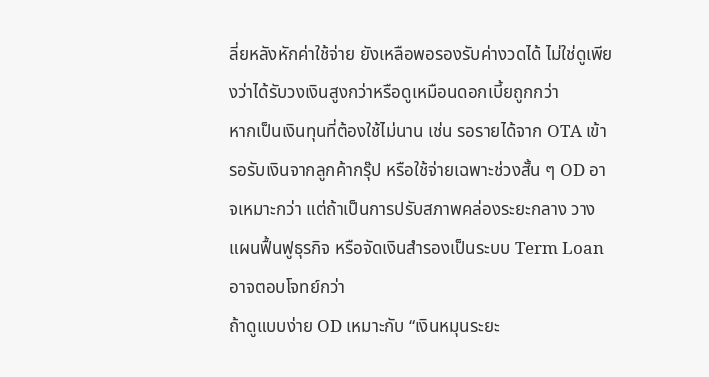ลี่ยหลังหักค่าใช้จ่าย ยังเหลือพอรองรับค่างวดได้ ไม่ใช่ดูเพียงว่าได้รับวงเงินสูงกว่าหรือดูเหมือนดอกเบี้ยถูกกว่า
หากเป็นเงินทุนที่ต้องใช้ไม่นาน เช่น รอรายได้จาก OTA เข้า รอรับเงินจากลูกค้ากรุ๊ป หรือใช้จ่ายเฉพาะช่วงสั้น ๆ OD อาจเหมาะกว่า แต่ถ้าเป็นการปรับสภาพคล่องระยะกลาง วางแผนฟื้นฟูธุรกิจ หรือจัดเงินสำรองเป็นระบบ Term Loan อาจตอบโจทย์กว่า
ถ้าดูแบบง่าย OD เหมาะกับ “เงินหมุนระยะ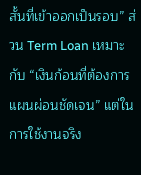สั้นที่เข้าออกเป็นรอบ” ส่วน Term Loan เหมาะกับ “เงินก้อนที่ต้องการแผนผ่อนชัดเจน” แต่ในการใช้งานจริง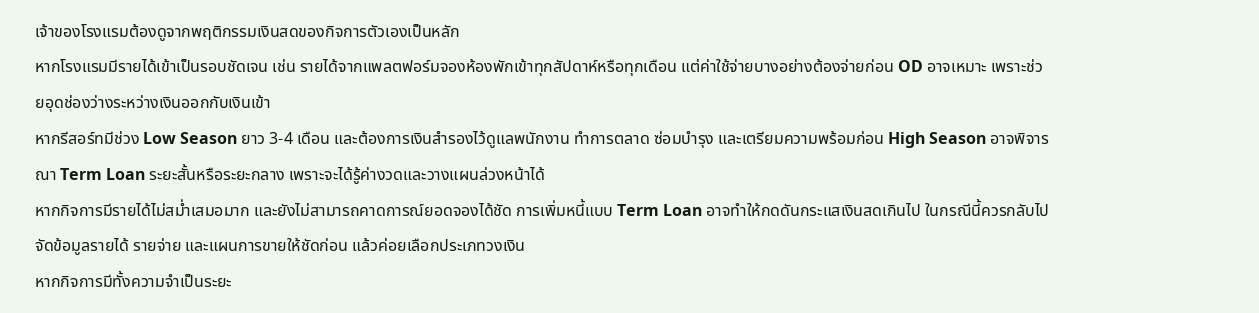เจ้าของโรงแรมต้องดูจากพฤติกรรมเงินสดของกิจการตัวเองเป็นหลัก
หากโรงแรมมีรายได้เข้าเป็นรอบชัดเจน เช่น รายได้จากแพลตฟอร์มจองห้องพักเข้าทุกสัปดาห์หรือทุกเดือน แต่ค่าใช้จ่ายบางอย่างต้องจ่ายก่อน OD อาจเหมาะ เพราะช่วยอุดช่องว่างระหว่างเงินออกกับเงินเข้า
หากรีสอร์ทมีช่วง Low Season ยาว 3-4 เดือน และต้องการเงินสำรองไว้ดูแลพนักงาน ทำการตลาด ซ่อมบำรุง และเตรียมความพร้อมก่อน High Season อาจพิจารณา Term Loan ระยะสั้นหรือระยะกลาง เพราะจะได้รู้ค่างวดและวางแผนล่วงหน้าได้
หากกิจการมีรายได้ไม่สม่ำเสมอมาก และยังไม่สามารถคาดการณ์ยอดจองได้ชัด การเพิ่มหนี้แบบ Term Loan อาจทำให้กดดันกระแสเงินสดเกินไป ในกรณีนี้ควรกลับไปจัดข้อมูลรายได้ รายจ่าย และแผนการขายให้ชัดก่อน แล้วค่อยเลือกประเภทวงเงิน
หากกิจการมีทั้งความจำเป็นระยะ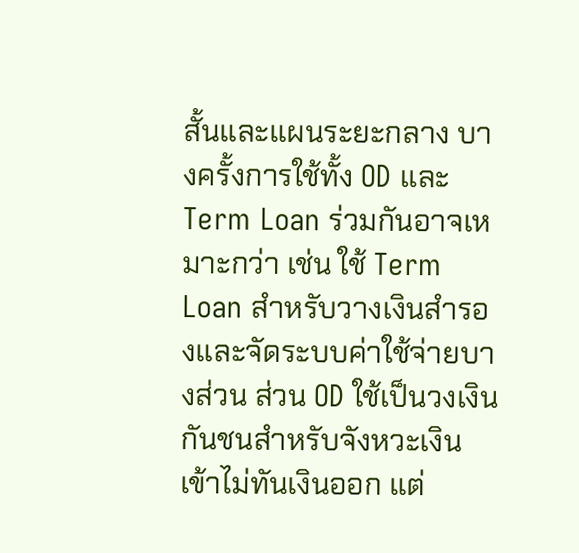สั้นและแผนระยะกลาง บางครั้งการใช้ทั้ง OD และ Term Loan ร่วมกันอาจเหมาะกว่า เช่น ใช้ Term Loan สำหรับวางเงินสำรองและจัดระบบค่าใช้จ่ายบางส่วน ส่วน OD ใช้เป็นวงเงินกันชนสำหรับจังหวะเงินเข้าไม่ทันเงินออก แต่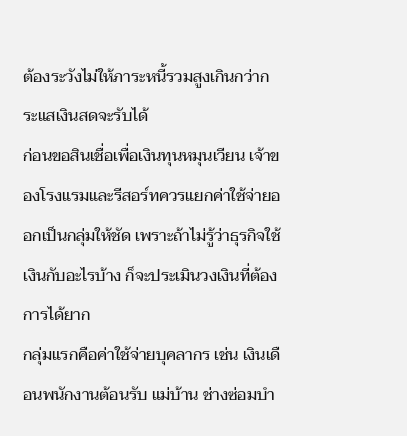ต้องระวังไม่ให้ภาระหนี้รวมสูงเกินกว่ากระแสเงินสดจะรับได้
ก่อนขอสินเชื่อเพื่อเงินทุนหมุนเวียน เจ้าของโรงแรมและรีสอร์ทควรแยกค่าใช้จ่ายออกเป็นกลุ่มให้ชัด เพราะถ้าไม่รู้ว่าธุรกิจใช้เงินกับอะไรบ้าง ก็จะประเมินวงเงินที่ต้องการได้ยาก
กลุ่มแรกคือค่าใช้จ่ายบุคลากร เช่น เงินเดือนพนักงานต้อนรับ แม่บ้าน ช่างซ่อมบำ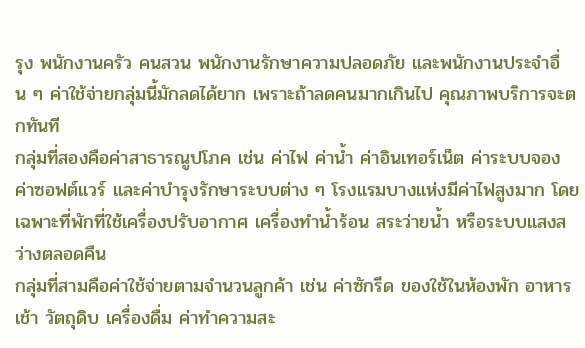รุง พนักงานครัว คนสวน พนักงานรักษาความปลอดภัย และพนักงานประจำอื่น ๆ ค่าใช้จ่ายกลุ่มนี้มักลดได้ยาก เพราะถ้าลดคนมากเกินไป คุณภาพบริการจะตกทันที
กลุ่มที่สองคือค่าสาธารณูปโภค เช่น ค่าไฟ ค่าน้ำ ค่าอินเทอร์เน็ต ค่าระบบจอง ค่าซอฟต์แวร์ และค่าบำรุงรักษาระบบต่าง ๆ โรงแรมบางแห่งมีค่าไฟสูงมาก โดยเฉพาะที่พักที่ใช้เครื่องปรับอากาศ เครื่องทำน้ำร้อน สระว่ายน้ำ หรือระบบแสงสว่างตลอดคืน
กลุ่มที่สามคือค่าใช้จ่ายตามจำนวนลูกค้า เช่น ค่าซักรีด ของใช้ในห้องพัก อาหารเช้า วัตถุดิบ เครื่องดื่ม ค่าทำความสะ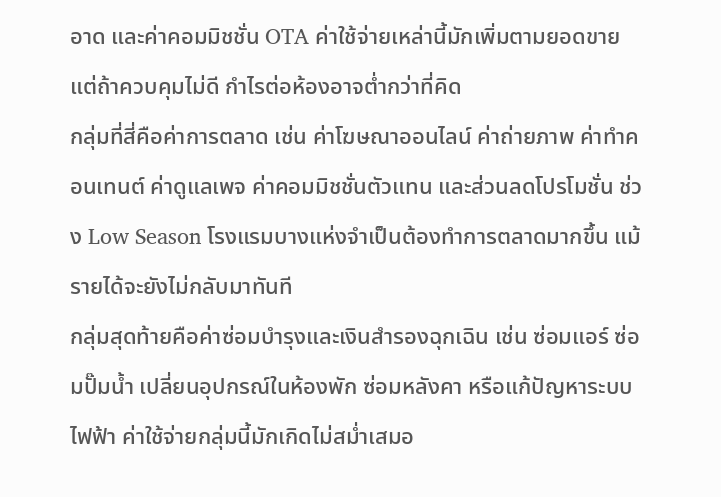อาด และค่าคอมมิชชั่น OTA ค่าใช้จ่ายเหล่านี้มักเพิ่มตามยอดขาย แต่ถ้าควบคุมไม่ดี กำไรต่อห้องอาจต่ำกว่าที่คิด
กลุ่มที่สี่คือค่าการตลาด เช่น ค่าโฆษณาออนไลน์ ค่าถ่ายภาพ ค่าทำคอนเทนต์ ค่าดูแลเพจ ค่าคอมมิชชั่นตัวแทน และส่วนลดโปรโมชั่น ช่วง Low Season โรงแรมบางแห่งจำเป็นต้องทำการตลาดมากขึ้น แม้รายได้จะยังไม่กลับมาทันที
กลุ่มสุดท้ายคือค่าซ่อมบำรุงและเงินสำรองฉุกเฉิน เช่น ซ่อมแอร์ ซ่อมปั๊มน้ำ เปลี่ยนอุปกรณ์ในห้องพัก ซ่อมหลังคา หรือแก้ปัญหาระบบไฟฟ้า ค่าใช้จ่ายกลุ่มนี้มักเกิดไม่สม่ำเสมอ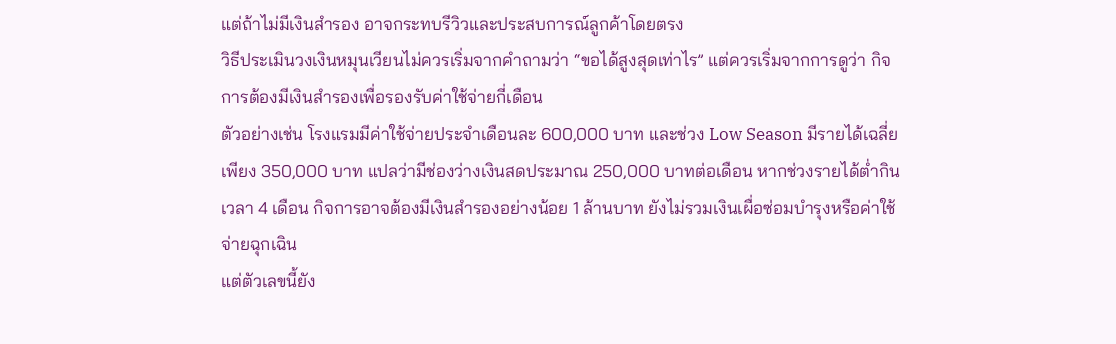แต่ถ้าไม่มีเงินสำรอง อาจกระทบรีวิวและประสบการณ์ลูกค้าโดยตรง
วิธีประเมินวงเงินหมุนเวียนไม่ควรเริ่มจากคำถามว่า “ขอได้สูงสุดเท่าไร” แต่ควรเริ่มจากการดูว่า กิจการต้องมีเงินสำรองเพื่อรองรับค่าใช้จ่ายกี่เดือน
ตัวอย่างเช่น โรงแรมมีค่าใช้จ่ายประจำเดือนละ 600,000 บาท และช่วง Low Season มีรายได้เฉลี่ยเพียง 350,000 บาท แปลว่ามีช่องว่างเงินสดประมาณ 250,000 บาทต่อเดือน หากช่วงรายได้ต่ำกินเวลา 4 เดือน กิจการอาจต้องมีเงินสำรองอย่างน้อย 1 ล้านบาท ยังไม่รวมเงินเผื่อซ่อมบำรุงหรือค่าใช้จ่ายฉุกเฉิน
แต่ตัวเลขนี้ยัง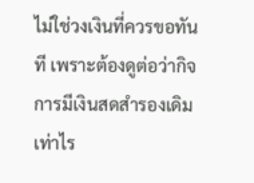ไม่ใช่วงเงินที่ควรขอทันที เพราะต้องดูต่อว่ากิจการมีเงินสดสำรองเดิมเท่าไร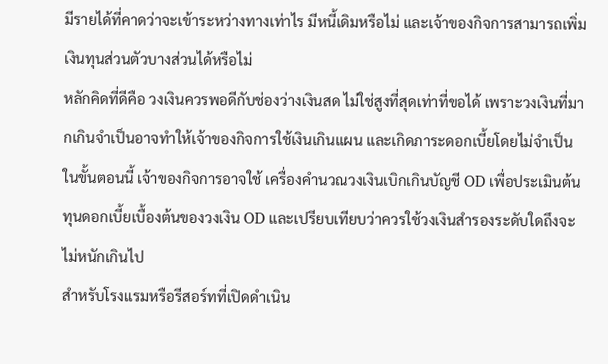มีรายได้ที่คาดว่าจะเข้าระหว่างทางเท่าไร มีหนี้เดิมหรือไม่ และเจ้าของกิจการสามารถเพิ่มเงินทุนส่วนตัวบางส่วนได้หรือไม่
หลักคิดที่ดีคือ วงเงินควรพอดีกับช่องว่างเงินสด ไม่ใช่สูงที่สุดเท่าที่ขอได้ เพราะวงเงินที่มากเกินจำเป็นอาจทำให้เจ้าของกิจการใช้เงินเกินแผน และเกิดภาระดอกเบี้ยโดยไม่จำเป็น
ในขั้นตอนนี้ เจ้าของกิจการอาจใช้ เครื่องคำนวณวงเงินเบิกเกินบัญชี OD เพื่อประเมินต้นทุนดอกเบี้ยเบื้องต้นของวงเงิน OD และเปรียบเทียบว่าควรใช้วงเงินสำรองระดับใดถึงจะไม่หนักเกินไป
สำหรับโรงแรมหรือรีสอร์ทที่เปิดดำเนิน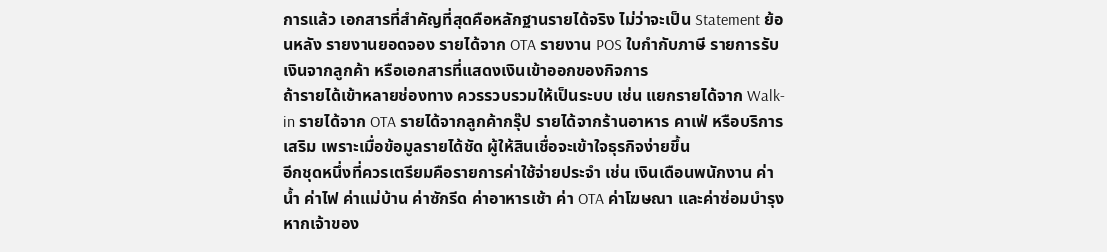การแล้ว เอกสารที่สำคัญที่สุดคือหลักฐานรายได้จริง ไม่ว่าจะเป็น Statement ย้อนหลัง รายงานยอดจอง รายได้จาก OTA รายงาน POS ใบกำกับภาษี รายการรับเงินจากลูกค้า หรือเอกสารที่แสดงเงินเข้าออกของกิจการ
ถ้ารายได้เข้าหลายช่องทาง ควรรวบรวมให้เป็นระบบ เช่น แยกรายได้จาก Walk-in รายได้จาก OTA รายได้จากลูกค้ากรุ๊ป รายได้จากร้านอาหาร คาเฟ่ หรือบริการเสริม เพราะเมื่อข้อมูลรายได้ชัด ผู้ให้สินเชื่อจะเข้าใจธุรกิจง่ายขึ้น
อีกชุดหนึ่งที่ควรเตรียมคือรายการค่าใช้จ่ายประจำ เช่น เงินเดือนพนักงาน ค่าน้ำ ค่าไฟ ค่าแม่บ้าน ค่าซักรีด ค่าอาหารเช้า ค่า OTA ค่าโฆษณา และค่าซ่อมบำรุง หากเจ้าของ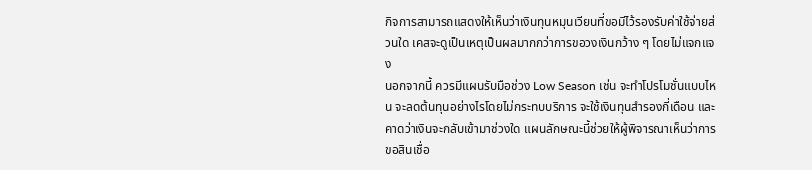กิจการสามารถแสดงให้เห็นว่าเงินทุนหมุนเวียนที่ขอมีไว้รองรับค่าใช้จ่ายส่วนใด เคสจะดูเป็นเหตุเป็นผลมากกว่าการขอวงเงินกว้าง ๆ โดยไม่แจกแจง
นอกจากนี้ ควรมีแผนรับมือช่วง Low Season เช่น จะทำโปรโมชั่นแบบไหน จะลดต้นทุนอย่างไรโดยไม่กระทบบริการ จะใช้เงินทุนสำรองกี่เดือน และคาดว่าเงินจะกลับเข้ามาช่วงใด แผนลักษณะนี้ช่วยให้ผู้พิจารณาเห็นว่าการขอสินเชื่อ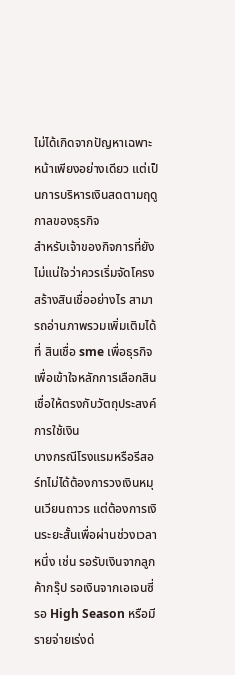ไม่ได้เกิดจากปัญหาเฉพาะหน้าเพียงอย่างเดียว แต่เป็นการบริหารเงินสดตามฤดูกาลของธุรกิจ
สำหรับเจ้าของกิจการที่ยังไม่แน่ใจว่าควรเริ่มจัดโครงสร้างสินเชื่ออย่างไร สามารถอ่านภาพรวมเพิ่มเติมได้ที่ สินเชื่อ sme เพื่อธุรกิจ เพื่อเข้าใจหลักการเลือกสินเชื่อให้ตรงกับวัตถุประสงค์การใช้เงิน
บางกรณีโรงแรมหรือรีสอร์ทไม่ได้ต้องการวงเงินหมุนเวียนถาวร แต่ต้องการเงินระยะสั้นเพื่อผ่านช่วงเวลาหนึ่ง เช่น รอรับเงินจากลูกค้ากรุ๊ป รอเงินจากเอเจนซี่ รอ High Season หรือมีรายจ่ายเร่งด่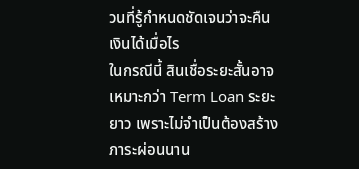วนที่รู้กำหนดชัดเจนว่าจะคืนเงินได้เมื่อไร
ในกรณีนี้ สินเชื่อระยะสั้นอาจเหมาะกว่า Term Loan ระยะยาว เพราะไม่จำเป็นต้องสร้างภาระผ่อนนาน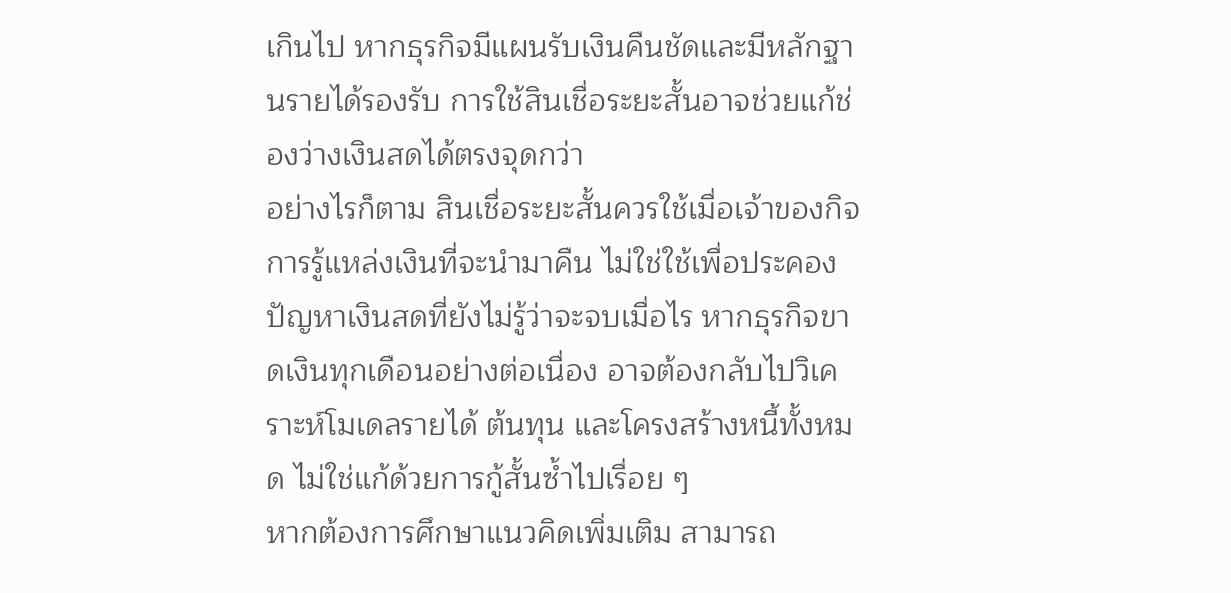เกินไป หากธุรกิจมีแผนรับเงินคืนชัดและมีหลักฐานรายได้รองรับ การใช้สินเชื่อระยะสั้นอาจช่วยแก้ช่องว่างเงินสดได้ตรงจุดกว่า
อย่างไรก็ตาม สินเชื่อระยะสั้นควรใช้เมื่อเจ้าของกิจการรู้แหล่งเงินที่จะนำมาคืน ไม่ใช่ใช้เพื่อประคองปัญหาเงินสดที่ยังไม่รู้ว่าจะจบเมื่อไร หากธุรกิจขาดเงินทุกเดือนอย่างต่อเนื่อง อาจต้องกลับไปวิเคราะห์โมเดลรายได้ ต้นทุน และโครงสร้างหนี้ทั้งหมด ไม่ใช่แก้ด้วยการกู้สั้นซ้ำไปเรื่อย ๆ
หากต้องการศึกษาแนวคิดเพิ่มเติม สามารถ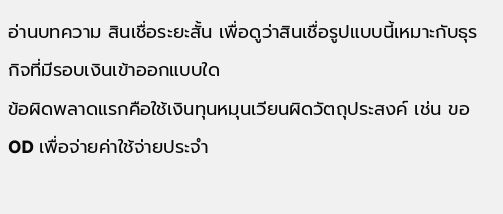อ่านบทความ สินเชื่อระยะสั้น เพื่อดูว่าสินเชื่อรูปแบบนี้เหมาะกับธุรกิจที่มีรอบเงินเข้าออกแบบใด
ข้อผิดพลาดแรกคือใช้เงินทุนหมุนเวียนผิดวัตถุประสงค์ เช่น ขอ OD เพื่อจ่ายค่าใช้จ่ายประจำ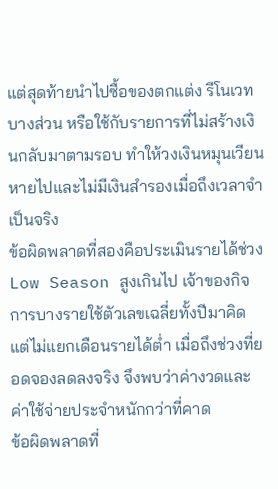แต่สุดท้ายนำไปซื้อของตกแต่ง รีโนเวทบางส่วน หรือใช้กับรายการที่ไม่สร้างเงินกลับมาตามรอบ ทำให้วงเงินหมุนเวียนหายไปและไม่มีเงินสำรองเมื่อถึงเวลาจำเป็นจริง
ข้อผิดพลาดที่สองคือประเมินรายได้ช่วง Low Season สูงเกินไป เจ้าของกิจการบางรายใช้ตัวเลขเฉลี่ยทั้งปีมาคิด แต่ไม่แยกเดือนรายได้ต่ำ เมื่อถึงช่วงที่ยอดจองลดลงจริง จึงพบว่าค่างวดและค่าใช้จ่ายประจำหนักกว่าที่คาด
ข้อผิดพลาดที่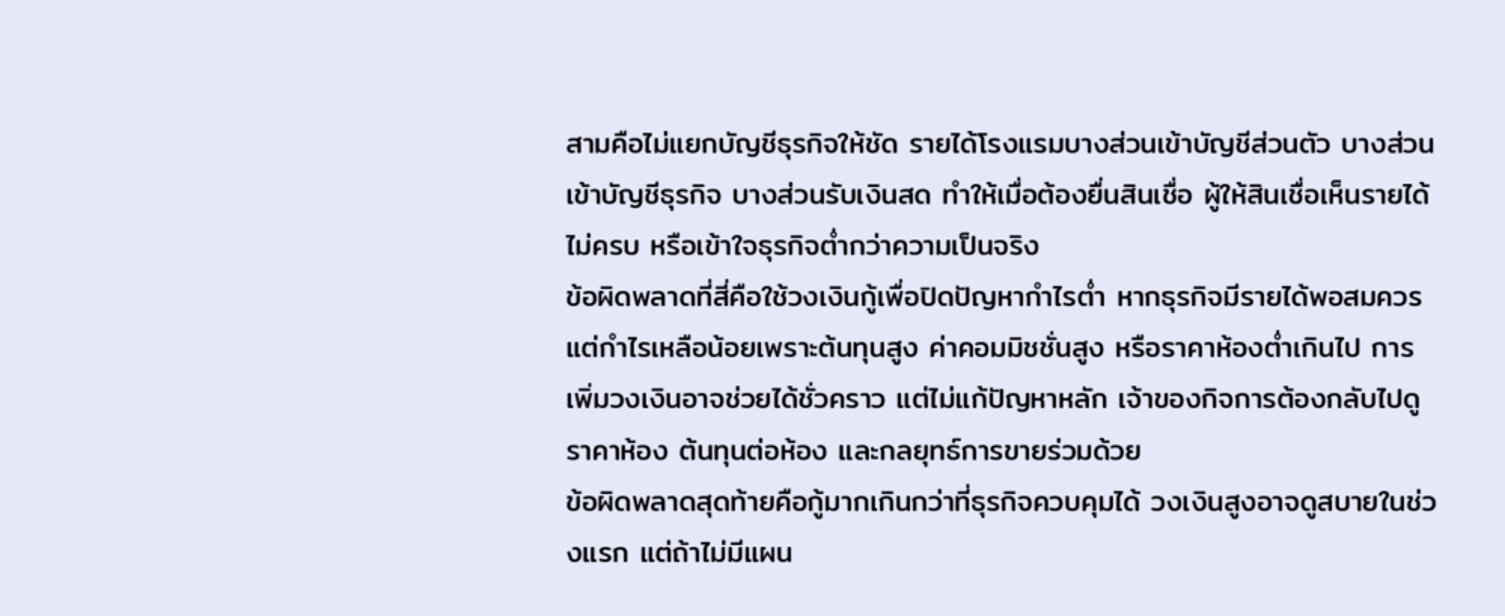สามคือไม่แยกบัญชีธุรกิจให้ชัด รายได้โรงแรมบางส่วนเข้าบัญชีส่วนตัว บางส่วนเข้าบัญชีธุรกิจ บางส่วนรับเงินสด ทำให้เมื่อต้องยื่นสินเชื่อ ผู้ให้สินเชื่อเห็นรายได้ไม่ครบ หรือเข้าใจธุรกิจต่ำกว่าความเป็นจริง
ข้อผิดพลาดที่สี่คือใช้วงเงินกู้เพื่อปิดปัญหากำไรต่ำ หากธุรกิจมีรายได้พอสมควรแต่กำไรเหลือน้อยเพราะต้นทุนสูง ค่าคอมมิชชั่นสูง หรือราคาห้องต่ำเกินไป การเพิ่มวงเงินอาจช่วยได้ชั่วคราว แต่ไม่แก้ปัญหาหลัก เจ้าของกิจการต้องกลับไปดูราคาห้อง ต้นทุนต่อห้อง และกลยุทธ์การขายร่วมด้วย
ข้อผิดพลาดสุดท้ายคือกู้มากเกินกว่าที่ธุรกิจควบคุมได้ วงเงินสูงอาจดูสบายในช่วงแรก แต่ถ้าไม่มีแผน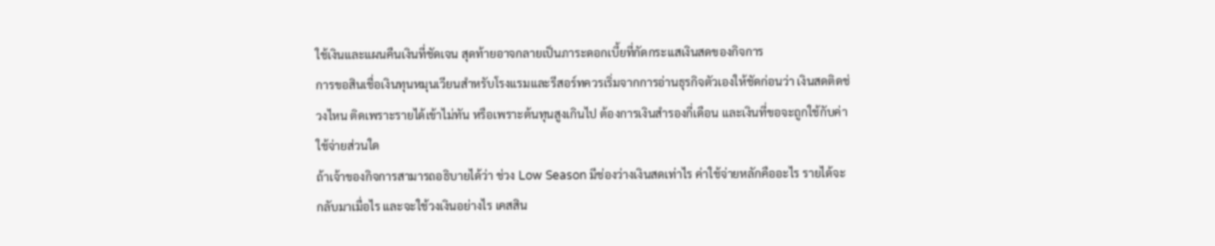ใช้เงินและแผนคืนเงินที่ชัดเจน สุดท้ายอาจกลายเป็นภาระดอกเบี้ยที่กัดกระแสเงินสดของกิจการ
การขอสินเชื่อเงินทุนหมุนเวียนสำหรับโรงแรมและรีสอร์ทควรเริ่มจากการอ่านธุรกิจตัวเองให้ชัดก่อนว่า เงินสดติดช่วงไหน ติดเพราะรายได้เข้าไม่ทัน หรือเพราะต้นทุนสูงเกินไป ต้องการเงินสำรองกี่เดือน และเงินที่ขอจะถูกใช้กับค่าใช้จ่ายส่วนใด
ถ้าเจ้าของกิจการสามารถอธิบายได้ว่า ช่วง Low Season มีช่องว่างเงินสดเท่าไร ค่าใช้จ่ายหลักคืออะไร รายได้จะกลับมาเมื่อไร และจะใช้วงเงินอย่างไร เคสสิน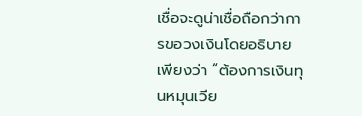เชื่อจะดูน่าเชื่อถือกว่าการขอวงเงินโดยอธิบายเพียงว่า “ต้องการเงินทุนหมุนเวีย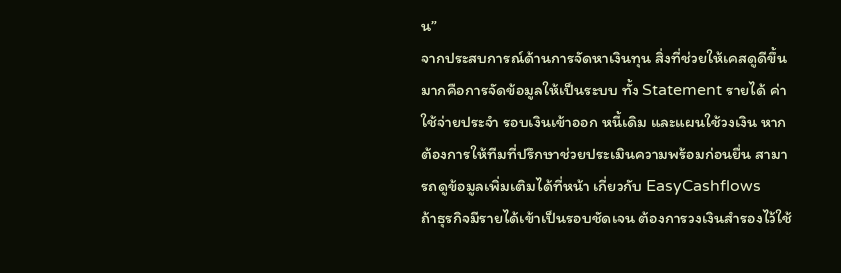น”
จากประสบการณ์ด้านการจัดหาเงินทุน สิ่งที่ช่วยให้เคสดูดีขึ้นมากคือการจัดข้อมูลให้เป็นระบบ ทั้ง Statement รายได้ ค่าใช้จ่ายประจำ รอบเงินเข้าออก หนี้เดิม และแผนใช้วงเงิน หากต้องการให้ทีมที่ปรึกษาช่วยประเมินความพร้อมก่อนยื่น สามารถดูข้อมูลเพิ่มเติมได้ที่หน้า เกี่ยวกับ EasyCashflows
ถ้าธุรกิจมีรายได้เข้าเป็นรอบชัดเจน ต้องการวงเงินสำรองไว้ใช้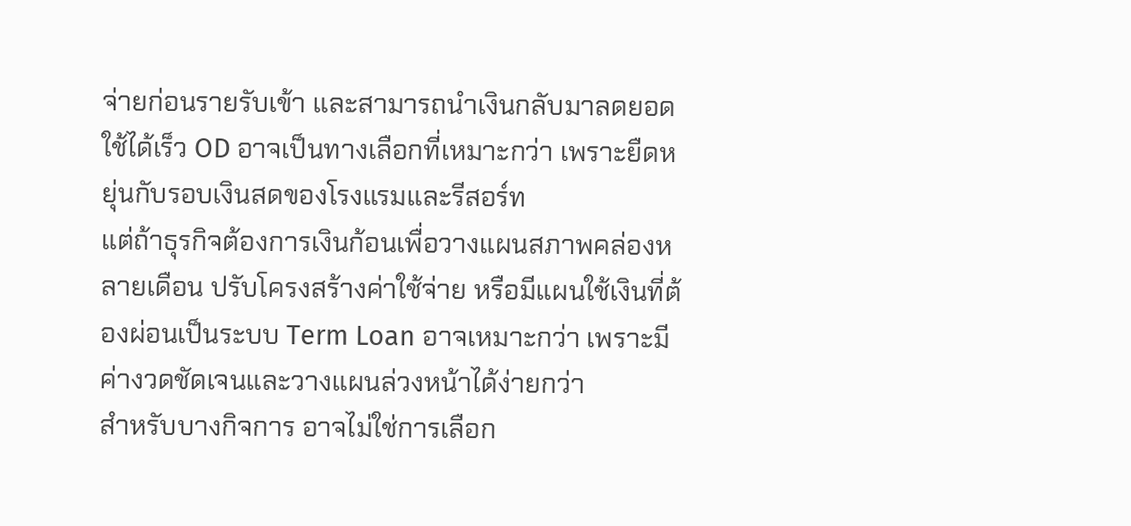จ่ายก่อนรายรับเข้า และสามารถนำเงินกลับมาลดยอดใช้ได้เร็ว OD อาจเป็นทางเลือกที่เหมาะกว่า เพราะยืดหยุ่นกับรอบเงินสดของโรงแรมและรีสอร์ท
แต่ถ้าธุรกิจต้องการเงินก้อนเพื่อวางแผนสภาพคล่องหลายเดือน ปรับโครงสร้างค่าใช้จ่าย หรือมีแผนใช้เงินที่ต้องผ่อนเป็นระบบ Term Loan อาจเหมาะกว่า เพราะมีค่างวดชัดเจนและวางแผนล่วงหน้าได้ง่ายกว่า
สำหรับบางกิจการ อาจไม่ใช่การเลือก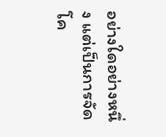อย่างใดอย่างหนึ่ง แต่เป็นการจัดโค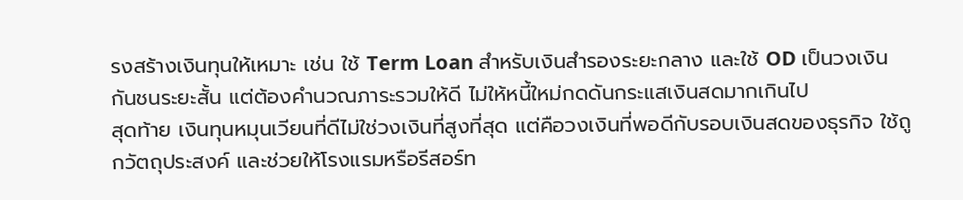รงสร้างเงินทุนให้เหมาะ เช่น ใช้ Term Loan สำหรับเงินสำรองระยะกลาง และใช้ OD เป็นวงเงินกันชนระยะสั้น แต่ต้องคำนวณภาระรวมให้ดี ไม่ให้หนี้ใหม่กดดันกระแสเงินสดมากเกินไป
สุดท้าย เงินทุนหมุนเวียนที่ดีไม่ใช่วงเงินที่สูงที่สุด แต่คือวงเงินที่พอดีกับรอบเงินสดของธุรกิจ ใช้ถูกวัตถุประสงค์ และช่วยให้โรงแรมหรือรีสอร์ท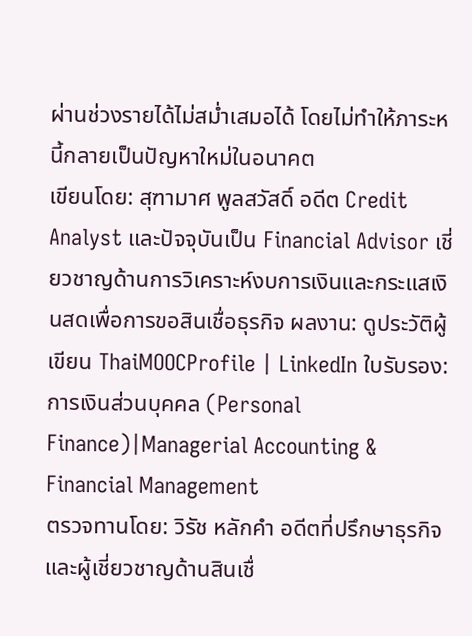ผ่านช่วงรายได้ไม่สม่ำเสมอได้ โดยไม่ทำให้ภาระหนี้กลายเป็นปัญหาใหม่ในอนาคต
เขียนโดย: สุฑามาศ พูลสวัสดิ์ อดีต Credit Analyst และปัจจุบันเป็น Financial Advisor เชี่ยวชาญด้านการวิเคราะห์งบการเงินและกระแสเงินสดเพื่อการขอสินเชื่อธุรกิจ ผลงาน: ดูประวัติผู้เขียน ThaiMOOCProfile | LinkedIn ใบรับรอง:การเงินส่วนบุคคล (Personal Finance)|Managerial Accounting & Financial Management
ตรวจทานโดย: วิรัช หลักคำ อดีตที่ปรึกษาธุรกิจและผู้เชี่ยวชาญด้านสินเชื่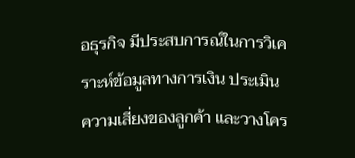อธุรกิจ มีประสบการณ์ในการวิเคราะห์ข้อมูลทางการเงิน ประเมินความเสี่ยงของลูกค้า และวางโคร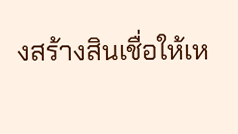งสร้างสินเชื่อให้เห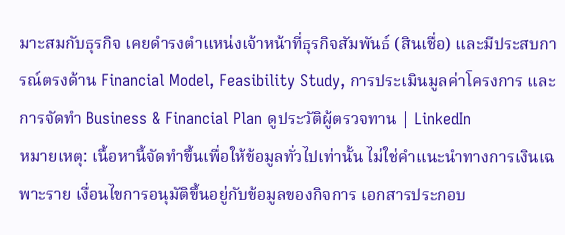มาะสมกับธุรกิจ เคยดำรงตำแหน่งเจ้าหน้าที่ธุรกิจสัมพันธ์ (สินเชื่อ) และมีประสบการณ์ตรงด้าน Financial Model, Feasibility Study, การประเมินมูลค่าโครงการ และการจัดทำ Business & Financial Plan ดูประวัติผู้ตรวจทาน | LinkedIn
หมายเหตุ: เนื้อหานี้จัดทำขึ้นเพื่อให้ข้อมูลทั่วไปเท่านั้น ไม่ใช่คำแนะนำทางการเงินเฉพาะราย เงื่อนไขการอนุมัติขึ้นอยู่กับข้อมูลของกิจการ เอกสารประกอบ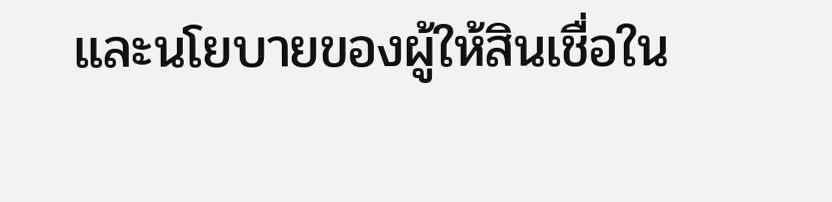และนโยบายของผู้ให้สินเชื่อใน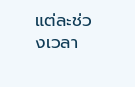แต่ละช่วงเวลา